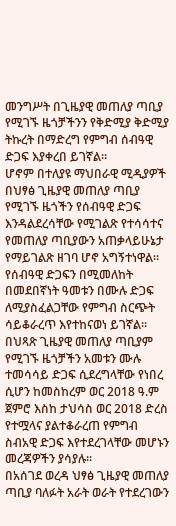መንግሥት በጊዜያዊ መጠለያ ጣቢያ የሚገኙ ዜጎቻችንን የቅድሚያ ቅድሚያ ትኩረት በማድረግ የምግብ ሰብዓዊ ድጋፍ እያቀረበ ይገኛል።
ሆኖም በተለያዩ ማህበራዊ ሚዲያዎች በህፃፅ ጊዜያዊ መጠለያ ጣቢያ የሚገኙ ዜጎችን የሰብዓዊ ድጋፍ እንዳልደረሳቸው የሚገልጽ የተሳሳተና የመጠለያ ጣቢያውን አጠቃላይሁኔታ የማይገልጽ ዘገባ ሆኖ አግኝተነዋል።
የሰብዓዊ ድጋፍን በሚመለከት በመደበኛነት ዓመቱን በሙሉ ድጋፍ ለሚያስፈልጋቸው የምግብ ስርጭት ሳይቆራረጥ እየተከናወነ ይገኛል፡፡
በህጻጽ ጊዜያዊ መጠለያ ጣቢያም የሚገኙ ዜጎቻችን አመቱን ሙሉ ተመሳሳይ ድጋፍ ሲደረግላቸው የነበረ ሲሆን ከመስከረም ወር 2018 ዓ.ም ጀምሮ እስከ ታህሳስ ወር 2018 ድረስ የተሟላና ያልተቆራረጠ የምግብ ስብአዊ ድጋፍ እየተደረገላቸው መሆኑን መረጃዎችን ያሳያሉ።
በአሰገደ ወረዳ ህፃፅ ጊዜያዊ መጠለያ ጣቢያ ባለፉት አራት ወራት የተደረገውን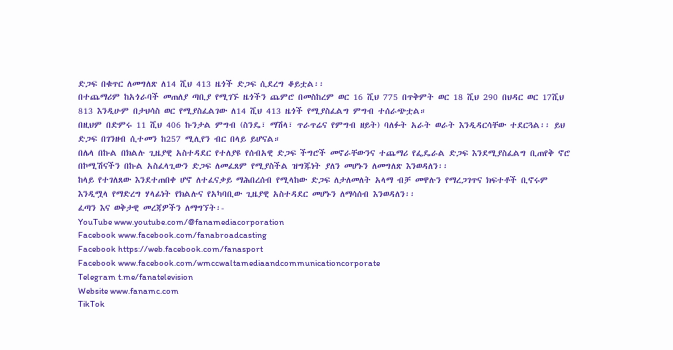ድጋፍ በቁጥር ለመግለጽ ለ14 ሺህ 413 ዜጎች ድጋፍ ሲደረግ ቆይቷል፡፡
በተጨማሪም ከአጎራባች መጠለያ ጣቢያ የሚገኙ ዜጎችን ጨምሮ በመስከረም ወር 16 ሺህ 775 በጥቅምት ወር 18 ሺህ 290 በህዳር ወር 17ሺህ 813 እንዲሁም በታህሳስ ወር የሚያስፈልገው ለ14 ሺህ 413 ዜጎች የሚያስፈልግ ምግብ ተሰራጭቷል።
በዚህም በድምሩ 11 ሺህ 406 ኩንታል ምግብ (ስንዴ፣ ማሽላ፣ ጥራጥሬና የምግብ ዘይት) ባለፉት አራት ወራት እንዲዳርሳቸው ተደርጓል፡፡ ይህ ድጋፍ በገንዘብ ሲተመን ከ257 ሚሊየን ብር በላይ ይሆናል።
በሌላ በኩል በክልሉ ጊዜያዊ አስተዳደር የተለያዩ የሰብአዊ ድጋፍ ችግሮች መኖራቸውንና ተጨማሪ የፌዴራል ድጋፍ እንደሚያስፈልግ ቢጠየቅ ኖሮ በኮሚሽናችን በኩል አስፈላጊውን ድጋፍ ለመፈጸም የሚያስችል ዝግጁነት ያለን መሆኑን ለመግለጽ እንወዳለን፡፡
ከላይ የተገለጸው እንደተጠበቀ ሆኖ ለተፈናቃይ ማሕበረሰብ የሚላከው ድጋፍ ለታለመለት አላማ ብቻ መዋሉን የማረጋገጥና ክፍተቶች ቢኖሩም እንዲሟላ የማድረግ ሃላፊነት የክልሉና የአካባቢው ጊዜያዊ አስተዳደር መሆኑን ለማሳሰብ እንወዳለን፡፡
ፈጣን እና ወቅታዊ መረጃዎችን ለማግኘት፡-
YouTube www.youtube.com/@fanamediacorporation
Facebook www.facebook.com/fanabroadcasting
Facebook https://web.facebook.com/fanasport
Facebook www.facebook.com/wmccwaltamediaandcommunicationcorporate
Telegram t.me/fanatelevision
Website www.fanamc.com
TikTok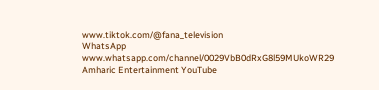www.tiktok.com/@fana_television
WhatsApp www.whatsapp.com/channel/0029VbB0dRxG8l59MUkoWR29
Amharic Entertainment YouTube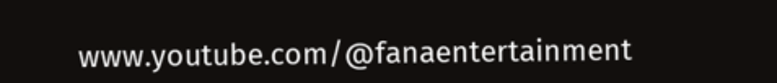www.youtube.com/@fanaentertainment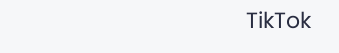TikTok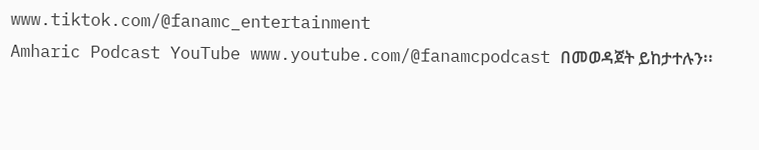www.tiktok.com/@fanamc_entertainment
Amharic Podcast YouTube www.youtube.com/@fanamcpodcast በመወዳጀት ይከታተሉን፡፡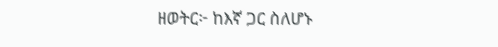ዘወትር፦ ከእኛ ጋር ስለሆኑ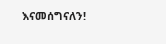እናመሰግናለን!